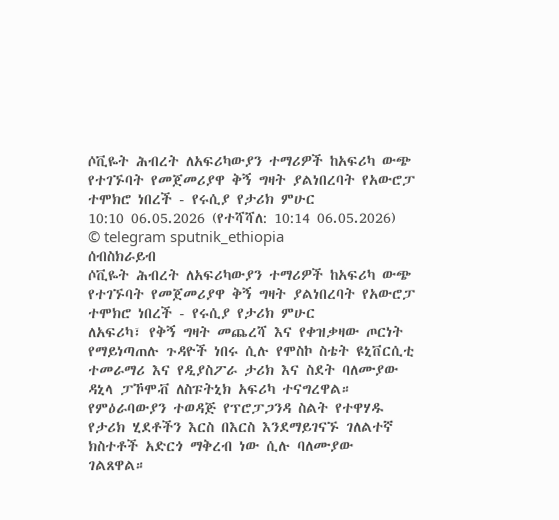ሶቪዬት ሕብረት ለአፍሪካውያን ተማሪዎች ከአፍሪካ ውጭ የተገኙባት የመጀመሪያዋ ቅኝ ግዛት ያልነበረባት የአውሮፓ ተሞክሮ ነበረች - የሩሲያ የታሪክ ምሁር
10:10 06.05.2026 (የተሻሻለ: 10:14 06.05.2026)
© telegram sputnik_ethiopia
ሰብስክራይብ
ሶቪዬት ሕብረት ለአፍሪካውያን ተማሪዎች ከአፍሪካ ውጭ የተገኙባት የመጀመሪያዋ ቅኝ ግዛት ያልነበረባት የአውሮፓ ተሞክሮ ነበረች - የሩሲያ የታሪክ ምሁር
ለአፍሪካ፣ የቅኝ ግዛት መጨረሻ እና የቀዝቃዛው ጦርነት የማይነጣጠሉ ጉዳዮች ነበሩ ሲሉ የሞስኮ ስቴት ዩኒቨርሲቲ ተመራማሪ እና የዲያስፖራ ታሪክ እና ስደት ባለሙያው ዳኒላ ፓኾሞቭ ለስፑትኒክ አፍሪካ ተናግረዋል።
የምዕራባውያን ተወዳጅ የፕሮፓጋንዳ ስልት የተዋሃዱ የታሪክ ሂደቶችን እርስ በእርስ እንደማይገናኙ ገለልተኛ ክስተቶች አድርጎ ማቅረብ ነው ሲሉ ባለሙያው ገልጸዋል።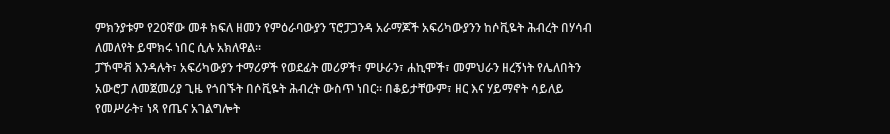ምክንያቱም የ20ኛው መቶ ክፍለ ዘመን የምዕራባውያን ፕሮፓጋንዳ አራማጆች አፍሪካውያንን ከሶቪዬት ሕብረት በሃሳብ ለመለየት ይሞክሩ ነበር ሲሉ አክለዋል።
ፓኾሞቭ እንዳሉት፣ አፍሪካውያን ተማሪዎች የወደፊት መሪዎች፣ ምሁራን፣ ሐኪሞች፣ መምህራን ዘረኝነት የሌለበትን አውሮፓ ለመጀመሪያ ጊዜ የጎበኙት በሶቪዬት ሕብረት ውስጥ ነበር፡፡ በቆይታቸውም፣ ዘር እና ሃይማኖት ሳይለይ የመሥራት፣ ነጻ የጤና አገልግሎት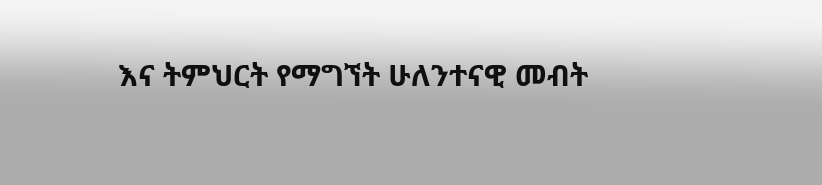እና ትምህርት የማግኘት ሁለንተናዊ መብት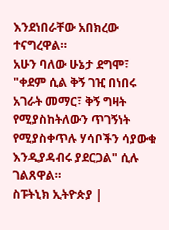እንደነበራቸው አበክረው ተናግረዋል።
አሁን ባለው ሁኔታ ደግሞ፣ "ቀደም ሲል ቅኝ ገዢ በነበሩ አገራት መማር፣ ቅኝ ግዛት የሚያስከትለውን ጥገኝነት የሚያስቀጥሉ ሃሳቦችን ሳያውቁ እንዲያዳብሩ ያደርጋል" ሲሉ ገልጸዋል።
ስፑትኒክ ኢትዮጵያ |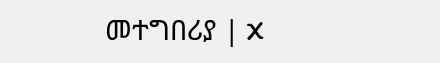መተግበሪያ | X